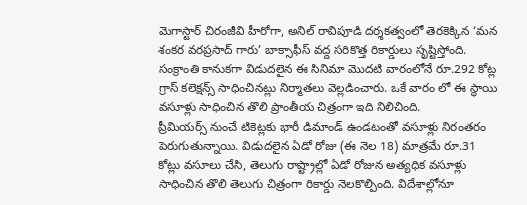మెగాస్టార్ చిరంజీవి హీరోగా, అనిల్ రావిపూడి దర్శకత్వంలో తెరకెక్కిన ‘మన శంకర వరప్రసాద్ గారు’ బాక్సాఫీస్ వద్ద సరికొత్త రికార్డులు సృష్టిస్తోంది. సంక్రాంతి కానుకగా విడుదలైన ఈ సినిమా మొదటి వారంలోనే రూ.292 కోట్ల గ్రాస్ కలెక్షన్స్ సాధించినట్లు నిర్మాతలు వెల్లడించారు. ఒకే వారం లో ఈ స్థాయి వసూళ్లు సాధించిన తొలి ప్రాంతీయ చిత్రంగా ఇది నిలిచింది.
ప్రీమియర్స్ నుంచే టికెట్లకు భారీ డిమాండ్ ఉండటంతో వసూళ్లు నిరంతరం పెరుగుతున్నాయి. విడుదలైన ఏడో రోజు (ఈ నెల 18) మాత్రమే రూ.31 కోట్లు వసూలు చేసి, తెలుగు రాష్ట్రాల్లో ఏడో రోజున అత్యధిక వసూళ్లు సాధించిన తొలి తెలుగు చిత్రంగా రికార్డు నెలకొల్పింది. విదేశాల్లోనూ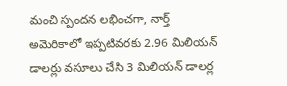మంచి స్పందన లభించగా, నార్త్ అమెరికాలో ఇప్పటివరకు 2.96 మిలియన్ డాలర్లు వసూలు చేసి 3 మిలియన్ డాలర్ల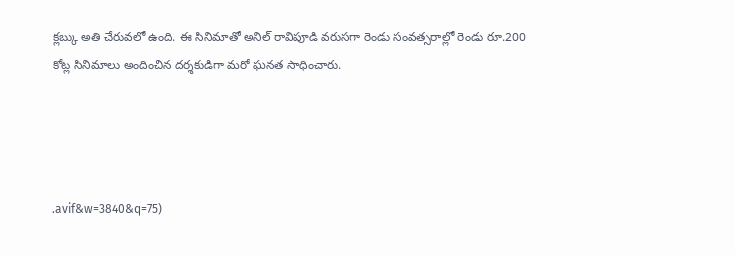క్లబ్కు అతి చేరువలో ఉంది. ఈ సినిమాతో అనిల్ రావిపూడి వరుసగా రెండు సంవత్సరాల్లో రెండు రూ.200 కోట్ల సినిమాలు అందించిన దర్శకుడిగా మరో ఘనత సాధించారు.




.avif&w=3840&q=75)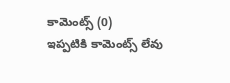కామెంట్స్ (0)
ఇప్పటికి కామెంట్స్ లేవు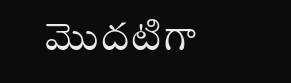మొదటిగా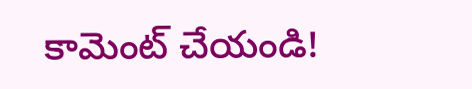కామెంట్ చేయండి!